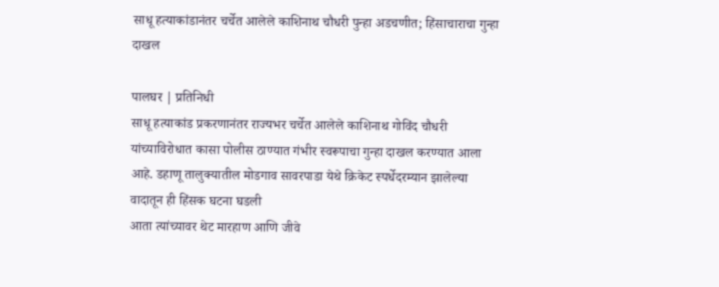साधू हत्याकांडानंतर चर्चेत आलेले काशिनाथ चौधरी पुन्हा अडचणीत; हिंसाचाराचा गुन्हा दाखल

पालघर | प्रतिनिधी
साधू हत्याकांड प्रकरणानंतर राज्यभर चर्चेत आलेले काशिनाथ गोविंद चौधरी यांच्याविरोधात कासा पोलीस ठाण्यात गंभीर स्वरूपाचा गुन्हा दाखल करण्यात आला आहे. डहाणू तालुक्यातील मोडगाव सावरपाडा येथे क्रिकेट स्पर्धेदरम्यान झालेल्या वादातून ही हिंसक घटना घडली
आता त्यांच्यावर थेट मारहाण आणि जीवे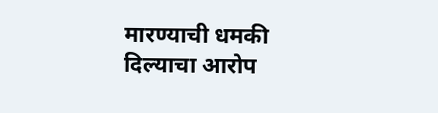मारण्याची धमकी दिल्याचा आरोप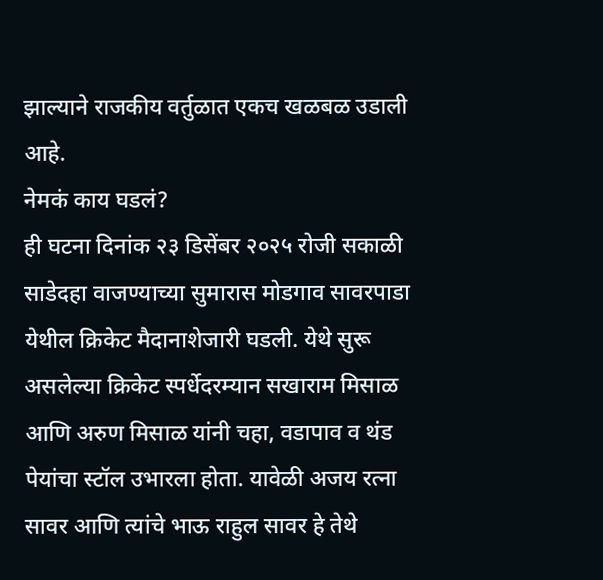झाल्याने राजकीय वर्तुळात एकच खळबळ उडाली आहे.
नेमकं काय घडलं?
ही घटना दिनांक २३ डिसेंबर २०२५ रोजी सकाळी साडेदहा वाजण्याच्या सुमारास मोडगाव सावरपाडा येथील क्रिकेट मैदानाशेजारी घडली. येथे सुरू असलेल्या क्रिकेट स्पर्धेदरम्यान सखाराम मिसाळ आणि अरुण मिसाळ यांनी चहा, वडापाव व थंड पेयांचा स्टॉल उभारला होता. यावेळी अजय रत्ना सावर आणि त्यांचे भाऊ राहुल सावर हे तेथे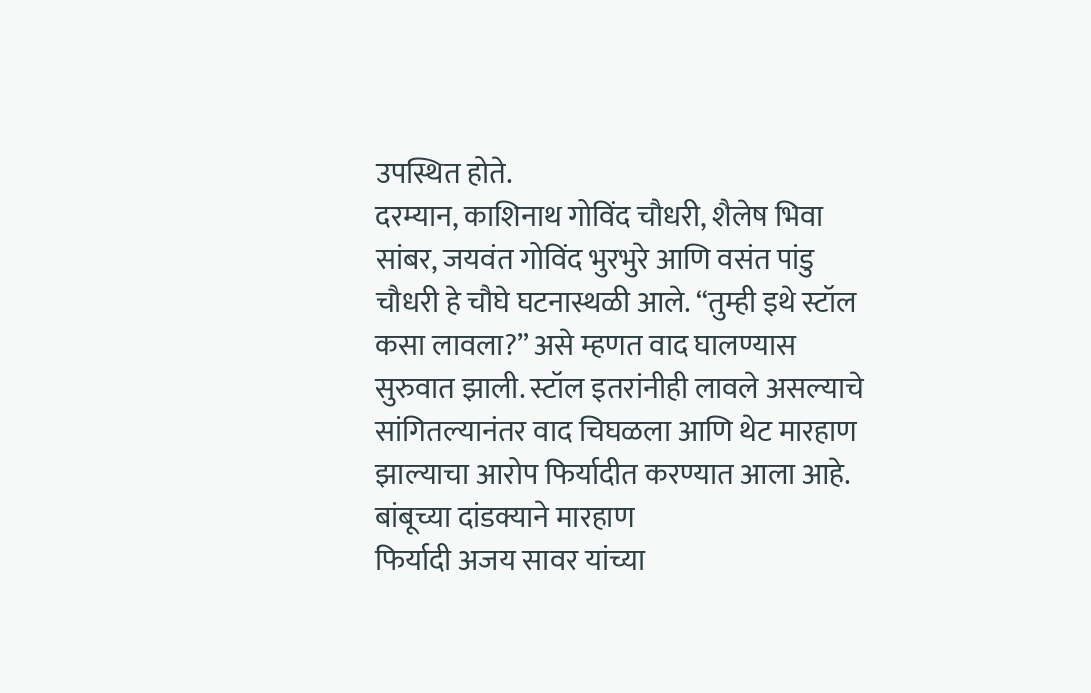उपस्थित होते.
दरम्यान, काशिनाथ गोविंद चौधरी, शैलेष भिवा सांबर, जयवंत गोविंद भुरभुरे आणि वसंत पांडु चौधरी हे चौघे घटनास्थळी आले. “तुम्ही इथे स्टॉल कसा लावला?” असे म्हणत वाद घालण्यास सुरुवात झाली. स्टॉल इतरांनीही लावले असल्याचे सांगितल्यानंतर वाद चिघळला आणि थेट मारहाण झाल्याचा आरोप फिर्यादीत करण्यात आला आहे.
बांबूच्या दांडक्याने मारहाण
फिर्यादी अजय सावर यांच्या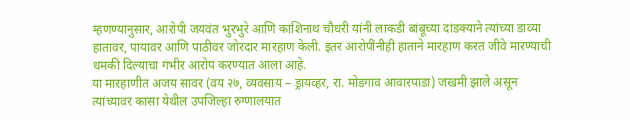म्हणण्यानुसार, आरोपी जयवंत भुरभुरे आणि काशिनाथ चौधरी यांनी लाकडी बांबूच्या दांडक्याने त्यांच्या डाव्या हातावर, पायावर आणि पाठीवर जोरदार मारहाण केली. इतर आरोपींनीही हाताने मारहाण करत जीवे मारण्याची धमकी दिल्याचा गंभीर आरोप करण्यात आला आहे.
या मारहाणीत अजय सावर (वय २७, व्यवसाय – ड्रायव्हर, रा. मोडगाव आवारपाडा) जखमी झाले असून त्यांच्यावर कासा येथील उपजिल्हा रुग्णालयात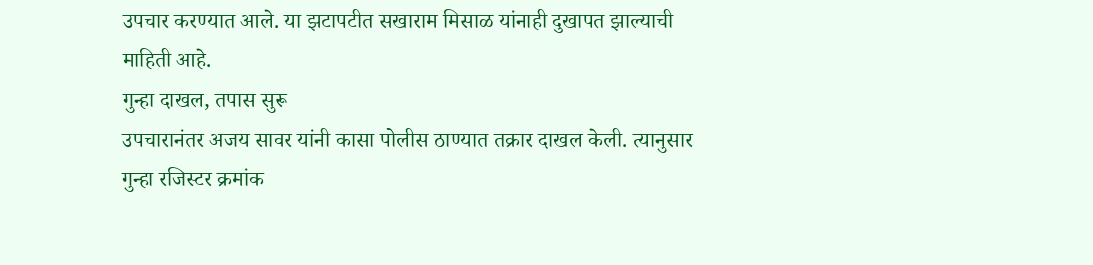उपचार करण्यात आले. या झटापटीत सखाराम मिसाळ यांनाही दुखापत झाल्याची माहिती आहे.
गुन्हा दाखल, तपास सुरू
उपचारानंतर अजय सावर यांनी कासा पोलीस ठाण्यात तक्रार दाखल केली. त्यानुसार गुन्हा रजिस्टर क्रमांक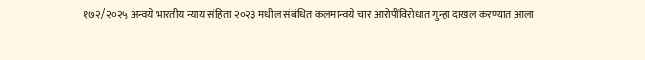१७२/२०२५ अन्वये भारतीय न्याय संहिता २०२३ मधील संबंधित कलमान्वये चार आरोपींविरोधात गुन्हा दाखल करण्यात आला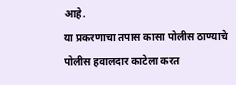आहे.
या प्रकरणाचा तपास कासा पोलीस ठाण्याचे पोलीस हवालदार काटेला करत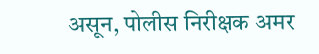असून, पोलीस निरीक्षक अमर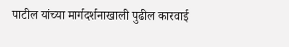पाटील यांच्या मार्गदर्शनाखाली पुढील कारवाई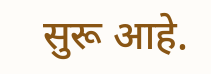सुरू आहे.